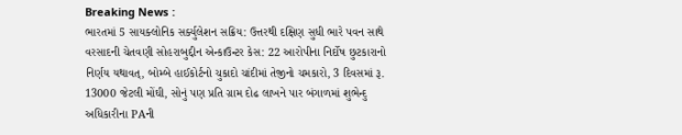Breaking News :
ભારતમાં 5 સાયક્લોનિક સર્ક્યુલેશન સક્રિય: ઉત્તરથી દક્ષિણ સુધી ભારે પવન સાથે વરસાદની ચેતવણી સોહરાબુદ્દીન એન્કાઉન્ટર કેસ: 22 આરોપીના નિર્દોષ છુટકારાનો નિર્ણય યથાવત્, બોમ્બે હાઈકોર્ટનો ચુકાદો ચાંદીમાં તેજીનો ચમકારો, 3 દિવસમાં રૂ. 13000 જેટલી મોંઘી, સોનું પણ પ્રતિ ગ્રામ દોઢ લાખને પાર બંગાળમાં શુભેન્દુ અધિકારીના PAની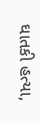ઘાતકી હત્યા,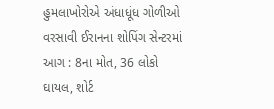હુમલાખોરોએ અંધાધૂંધ ગોળીઓ વરસાવી ઈરાનના શોપિંગ સેન્ટરમાં આગ : 8ના મોત, 36 લોકો ઘાયલ, શોર્ટ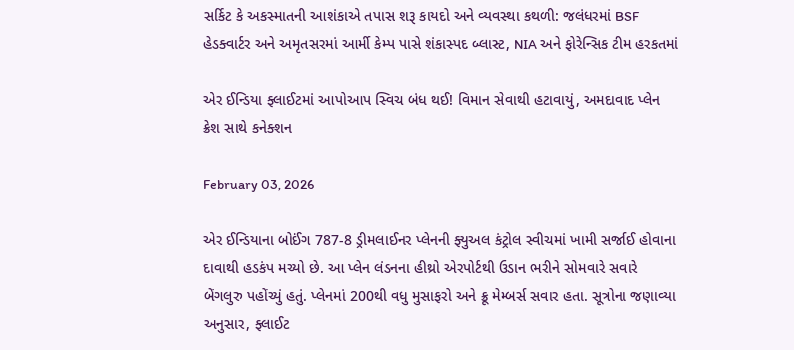સર્કિટ કે અકસ્માતની આશંકાએ તપાસ શરૂ કાયદો અને વ્યવસ્થા કથળી: જલંધરમાં BSF હેડક્વાર્ટર અને અમૃતસરમાં આર્મી કેમ્પ પાસે શંકાસ્પદ બ્લાસ્ટ, NIA અને ફોરેન્સિક ટીમ હરકતમાં

એર ઈન્ડિયા ફ્લાઈટમાં આપોઆપ સ્વિચ બંધ થઈ! વિમાન સેવાથી હટાવાયું, અમદાવાદ પ્લેન ક્રેશ સાથે કનેક્શન

February 03, 2026

એર ઈન્ડિયાના બોઈંગ 787-8 ડ્રીમલાઈનર પ્લેનની ફ્યુઅલ કંટ્રોલ સ્વીચમાં ખામી સર્જાઈ હોવાના દાવાથી હડકંપ મચ્યો છે. આ પ્લેન લંડનના હીથ્રો એરપોર્ટથી ઉડાન ભરીને સોમવારે સવારે બેંગલુરુ પહોંચ્યું હતું. પ્લેનમાં 200થી વધુ મુસાફરો અને ક્રૂ મેમ્બર્સ સવાર હતા. સૂત્રોના જણાવ્યા અનુસાર, ફ્લાઈટ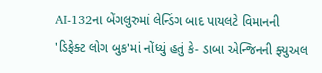AI-132ના બેંગલુરુમાં લેન્ડિંગ બાદ પાયલટે વિમાનની 'ડિફેક્ટ લોગ બુક'માં નોંધ્યું હતું કે- ડાબા એન્જિનની ફ્યુઅલ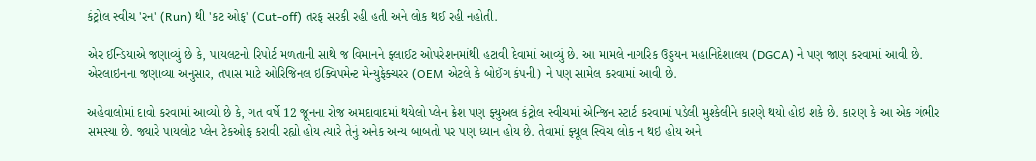કંટ્રોલ સ્વીચ 'રન' (Run) થી 'કટ ઓફ' (Cut-off) તરફ સરકી રહી હતી અને લોક થઈ રહી નહોતી.

એર ઈન્ડિયાએ જણાવ્યું છે કે, પાયલટનો રિપોર્ટ મળતાની સાથે જ વિમાનને ફ્લાઈટ ઓપરેશનમાંથી હટાવી દેવામાં આવ્યું છે. આ મામલે નાગરિક ઉડ્ડયન મહાનિદેશાલય (DGCA) ને પણ જાણ કરવામાં આવી છે. એરલાઇનના જણાવ્યા અનુસાર, તપાસ માટે ઓરિજિનલ ઇક્વિપમેન્ટ મેન્યુફેક્ચરર (OEM એટલે કે બોઈંગ કંપની) ને પણ સામેલ કરવામાં આવી છે.

અહેવાલોમાં દાવો કરવામાં આવ્યો છે કે, ગત વર્ષે 12 જૂનના રોજ અમદાવાદમાં થયેલો પ્લેન ક્રેશ પણ ફ્યુઅલ કંટ્રોલ સ્વીચમાં એન્જિન સ્ટાર્ટ કરવામાં પડેલી મુશ્કેલીને કારણે થયો હોઇ શકે છે. કારણ કે આ એક ગંભીર સમસ્યા છે. જ્યારે પાયલોટ પ્લેન ટેકઓફ કરાવી રહ્યો હોય ત્યારે તેનું અનેક અન્ય બાબતો પર પણ ધ્યાન હોય છે. તેવામાં ફ્યૂલ સ્વિચ લોક ન થઇ હોય અને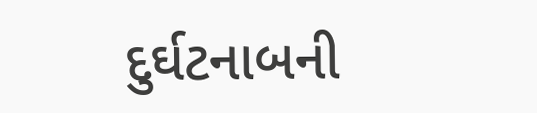દુર્ઘટનાબની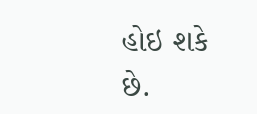હોઇ શકે છે.